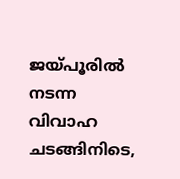ജയ്പൂരിൽ നടന്ന വിവാഹ ചടങ്ങിനിടെ,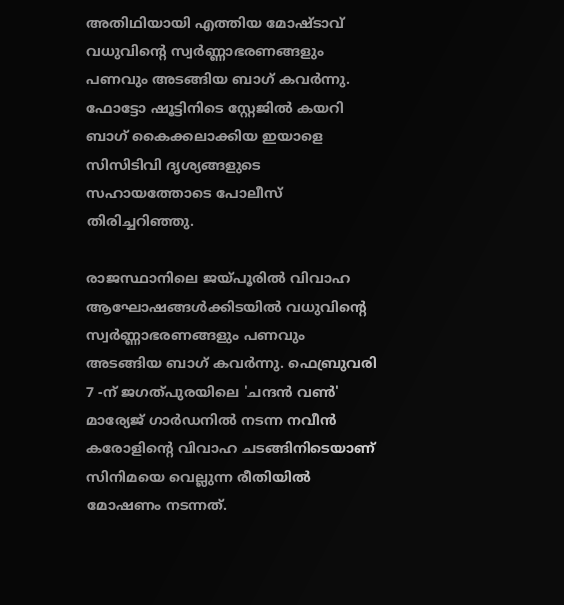അതിഥിയായി എത്തിയ മോഷ്ടാവ് വധുവിന്റെ സ്വർണ്ണാഭരണങ്ങളും പണവും അടങ്ങിയ ബാഗ് കവർന്നു. ഫോട്ടോ ഷൂട്ടിനിടെ സ്റ്റേജിൽ കയറി ബാഗ് കൈക്കലാക്കിയ ഇയാളെ സിസിടിവി ദൃശ്യങ്ങളുടെ സഹായത്തോടെ പോലീസ് തിരിച്ചറിഞ്ഞു.

രാജസ്ഥാനിലെ ജയ്പൂരിൽ വിവാഹ ആഘോഷങ്ങൾക്കിടയിൽ വധുവിന്റെ സ്വർണ്ണാഭരണങ്ങളും പണവും അടങ്ങിയ ബാഗ് കവർന്നു. ഫെബ്രുവരി 7 -ന് ജഗത്പുരയിലെ 'ചന്ദൻ വൺ' മാര്യേജ് ഗാർഡനിൽ നടന്ന നവീൻ കരോളിന്റെ വിവാഹ ചടങ്ങിനിടെയാണ് സിനിമയെ വെല്ലുന്ന രീതിയിൽ മോഷണം നടന്നത്.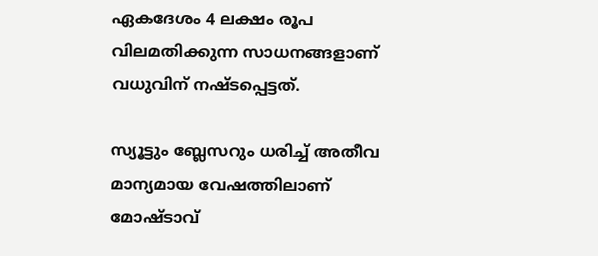ഏകദേശം 4 ലക്ഷം രൂപ വിലമതിക്കുന്ന സാധനങ്ങളാണ് വധുവിന് നഷ്ടപ്പെട്ടത്.

സ്യൂട്ടും ബ്ലേസറും ധരിച്ച് അതീവ മാന്യമായ വേഷത്തിലാണ് മോഷ്ടാവ്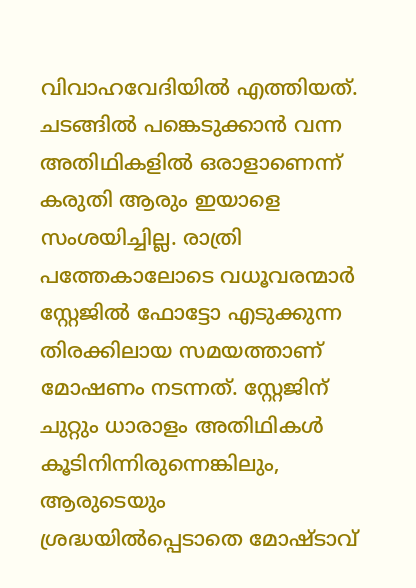വിവാഹവേദിയിൽ എത്തിയത്. ചടങ്ങിൽ പങ്കെടുക്കാൻ വന്ന അതിഥികളിൽ ഒരാളാണെന്ന് കരുതി ആരും ഇയാളെ സംശയിച്ചില്ല. രാത്രി പത്തേകാലോടെ വധൂവരന്മാർ സ്റ്റേജിൽ ഫോട്ടോ എടുക്കുന്ന തിരക്കിലായ സമയത്താണ് മോഷണം നടന്നത്. സ്റ്റേജിന് ചുറ്റും ധാരാളം അതിഥികൾ കൂടിനിന്നിരുന്നെങ്കിലും, ആരുടെയും ശ്രദ്ധയിൽപ്പെടാതെ മോഷ്ടാവ്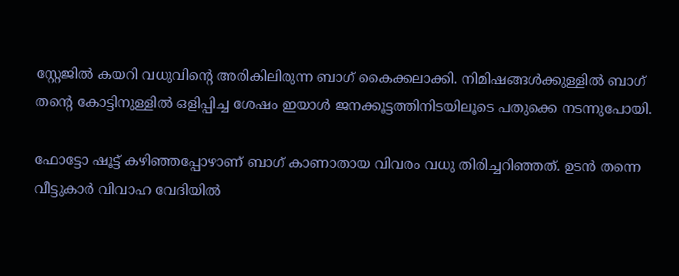സ്റ്റേജിൽ കയറി വധുവിന്റെ അരികിലിരുന്ന ബാഗ് കൈക്കലാക്കി. നിമിഷങ്ങൾക്കുള്ളിൽ ബാഗ് തന്റെ കോട്ടിനുള്ളിൽ ഒളിപ്പിച്ച ശേഷം ഇയാൾ ജനക്കൂട്ടത്തിനിടയിലൂടെ പതുക്കെ നടന്നുപോയി.

ഫോട്ടോ ഷൂട്ട് കഴിഞ്ഞപ്പോഴാണ് ബാഗ് കാണാതായ വിവരം വധു തിരിച്ചറിഞ്ഞത്. ഉടൻ തന്നെ വീട്ടുകാർ വിവാഹ വേദിയിൽ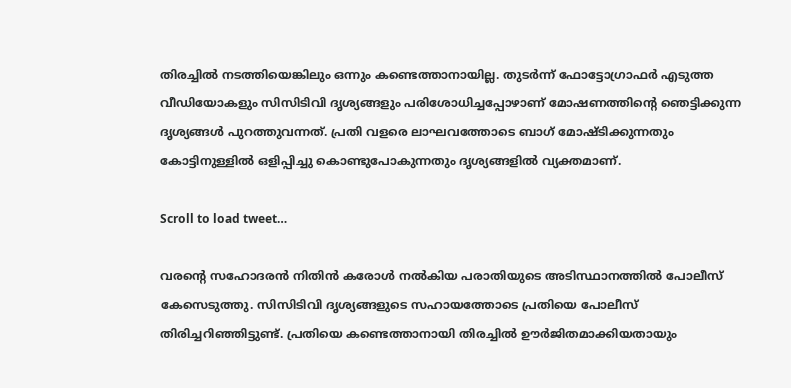തിരച്ചിൽ നടത്തിയെങ്കിലും ഒന്നും കണ്ടെത്താനായില്ല. തുടർന്ന് ഫോട്ടോഗ്രാഫർ എടുത്ത വീഡിയോകളും സിസിടിവി ദൃശ്യങ്ങളും പരിശോധിച്ചപ്പോഴാണ് മോഷണത്തിന്റെ ഞെട്ടിക്കുന്ന ദൃശ്യങ്ങൾ പുറത്തുവന്നത്. പ്രതി വളരെ ലാഘവത്തോടെ ബാഗ് മോഷ്ടിക്കുന്നതും കോട്ടിനുള്ളിൽ ഒളിപ്പിച്ചു കൊണ്ടുപോകുന്നതും ദൃശ്യങ്ങളിൽ വ്യക്തമാണ്.

Scroll to load tweet…

വരന്റെ സഹോദരൻ നിതിൻ കരോൾ നൽകിയ പരാതിയുടെ അടിസ്ഥാനത്തിൽ പോലീസ് കേസെടുത്തു. സിസിടിവി ദൃശ്യങ്ങളുടെ സഹായത്തോടെ പ്രതിയെ പോലീസ് തിരിച്ചറിഞ്ഞിട്ടുണ്ട്. പ്രതിയെ കണ്ടെത്താനായി തിരച്ചിൽ ഊർജിതമാക്കിയതായും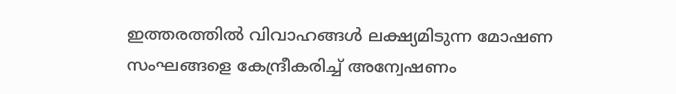ഇത്തരത്തിൽ വിവാഹങ്ങൾ ലക്ഷ്യമിടുന്ന മോഷണ സംഘങ്ങളെ കേന്ദ്രീകരിച്ച് അന്വേഷണം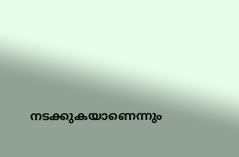നടക്കുകയാണെന്നും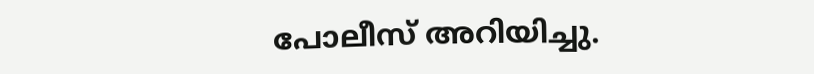പോലീസ് അറിയിച്ചു.